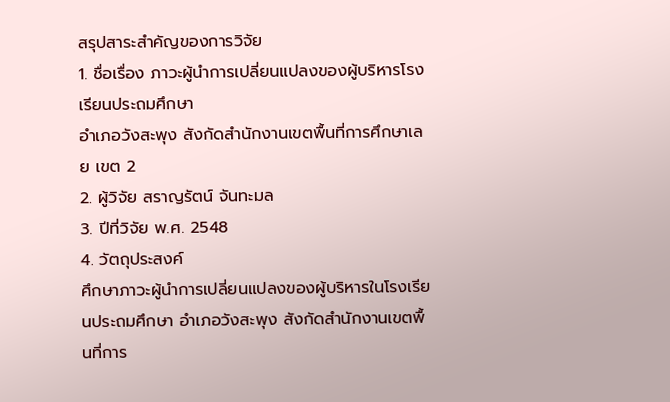สรุปสาระสำคัญของการวิจัย
1. ชื่อเรื่อง ภาวะผู้นำการเปลี่ยนแปลงของผู้บริหารโรงเรียนประถมศึกษา
อำเภอวังสะพุง สังกัดสำนักงานเขตพื้นที่การศึกษาเลย เขต 2
2. ผู้วิจัย สราญรัตน์ จันทะมล
3. ปีที่วิจัย พ.ศ. 2548
4. วัตถุประสงค์
ศึกษาภาวะผู้นำการเปลี่ยนแปลงของผู้บริหารในโรงเรียนประถมศึกษา อำเภอวังสะพุง สังกัดสำนักงานเขตพื้นที่การ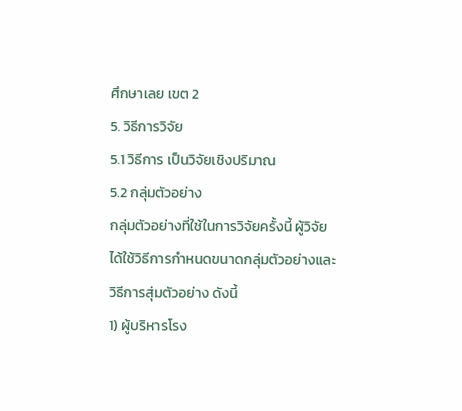ศึกษาเลย เขต 2
5. วิธีการวิจัย
5.1 วิธีการ เป็นวิจัยเชิงปริมาณ
5.2 กลุ่มตัวอย่าง
กลุ่มตัวอย่างที่ใช้ในการวิจัยครั้งนี้ ผู้วิจัยได้ใช้วิธีการกำหนดขนาดกลุ่มตัวอย่างและวิธีการสุ่มตัวอย่าง ดังนี้
1) ผู้บริหารโรง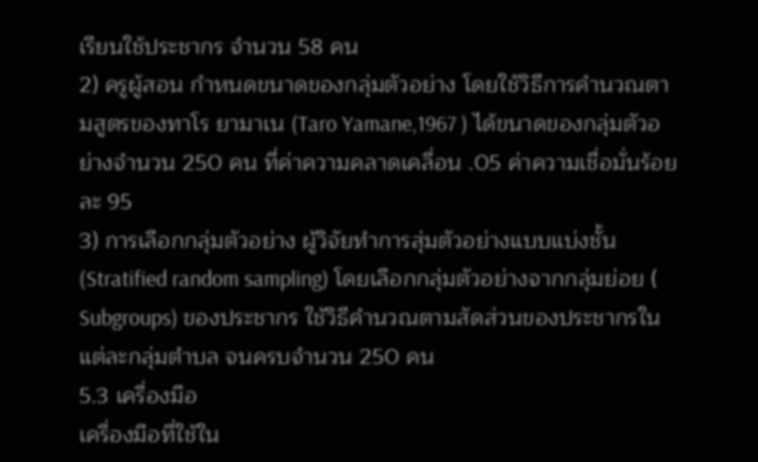เรียนใช้ประชากร จำนวน 58 คน
2) ครูผู้สอน กำหนดขนาดของกลุ่มตัวอย่าง โดยใช้วิธีการคำนวณตามสูตรของทาโร ยามาเน (Taro Yamane,1967 ) ได้ขนาดของกลุ่มตัวอย่างจำนวน 250 คน ที่ค่าความคลาดเคลื่อน .05 ค่าความเชื่อมั่นร้อยละ 95
3) การเลือกกลุ่มตัวอย่าง ผู้วิจัยทำการสุ่มตัวอย่างแบบแบ่งชั้น (Stratified random sampling) โดยเลือกกลุ่มตัวอย่างจากกลุ่มย่อย ( Subgroups) ของประชากร ใช้วิธีคำนวณตามสัดส่วนของประชากรในแต่ละกลุ่มตำบล จนครบจำนวน 250 คน
5.3 เครื่องมือ
เครื่องมือที่ใช้ใน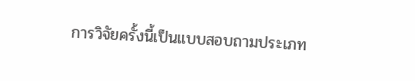การวิจัยครั้งนี้เป็นแบบสอบถามประเภท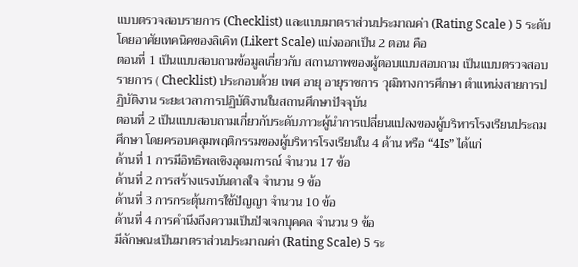แบบตรวจสอบรายการ (Checklist) และแบบมาตราส่วนประมาณค่า (Rating Scale ) 5 ระดับ โดยอาศัยเทคนิคของลิเคิท (Likert Scale) แบ่งออกเป็น 2 ตอน คือ
ตอนที่ 1 เป็นแบบสอบถามข้อมูลเกี่ยวกับ สถานภาพของผู้ตอบแบบสอบถาม เป็นแบบตรวจสอบรายการ ( Checklist) ประกอบด้วย เพศ อายุ อายุราชการ วุฒิทางการศึกษา ตำแหน่งสายการปฏิบัติงาน ระยะเวลาการปฏิบัติงานในสถานศึกษาปัจจุบัน
ตอนที่ 2 เป็นแบบสอบถามเกี่ยวกับระดับภาวะผู้นำการเปลี่ยนแปลงของผู้บริหารโรงเรียนประถมศึกษา โดยครอบคลุมพฤติกรรมของผู้บริหารโรงเรียนใน 4 ด้าน หรือ “4Is” ได้แก่
ด้านที่ 1 การมีอิทธิพลเชิงอุดมการณ์ จำนวน 17 ข้อ
ด้านที่ 2 การสร้างแรงบันดาลใจ จำนวน 9 ข้อ
ด้านที่ 3 การกระตุ้นการใช้ปัญญา จำนวน 10 ข้อ
ด้านที่ 4 การคำนึงถึงความเป็นปัจเจกบุคคล จำนวน 9 ข้อ
มีลักษณะเป็นมาตราส่วนประมาณค่า (Rating Scale) 5 ระ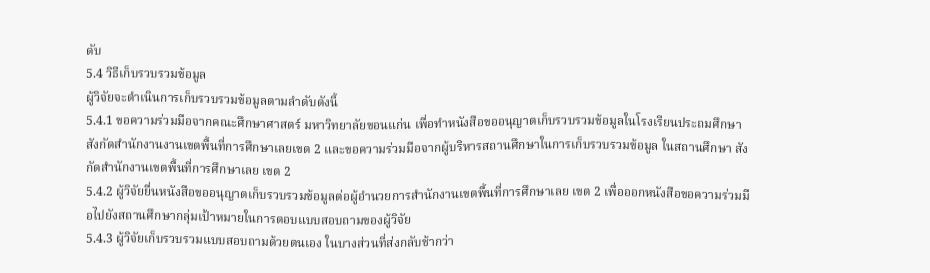ดับ
5.4 วิธีเก็บรวบรวมข้อมูล
ผู้วิจัยจะดำเนินการเก็บรวบรวมข้อมูลตามลำดับดังนี้
5.4.1 ขอความร่วมมือจากคณะศึกษาศาสตร์ มหาวิทยาลัยขอนแก่น เพื่อทำหนังสือขออนุญาตเก็บรวบรวมข้อมูลในโรงเรียนประถมศึกษา สังกัดสำนักงานงานเขตพื้นที่การศึกษาเลยเขต 2 และขอความร่วมมือจากผู้บริหารสถานศึกษาในการเก็บรวบรวมข้อมูล ในสถานศึกษา สังกัดสำนักงานเขตพื้นที่การศึกษาเลย เขต 2
5.4.2 ผู้วิจัยยื่นหนังสือขออนุญาตเก็บรวบรวมข้อมูลต่อผู้อำนวยการสำนักงานเขตพื้นที่การศึกษาเลย เขต 2 เพื่อออกหนังสือขอความร่วมมือไปยังสถานศึกษากลุ่มเป้าหมายในการตอบแบบสอบถามของผู้วิจัย
5.4.3 ผู้วิจัยเก็บรวบรวมแบบสอบถามด้วยตนเอง ในบางส่วนที่ส่งกลับช้ากว่า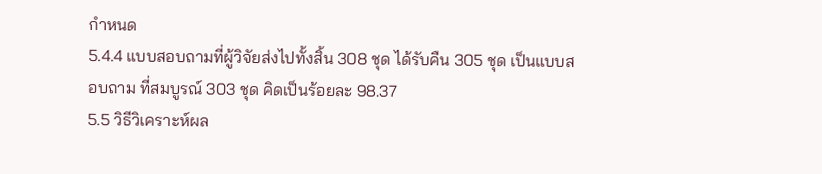กำหนด
5.4.4 แบบสอบถามที่ผู้วิจัยส่งไปทั้งสิ้น 308 ชุด ได้รับคืน 305 ชุด เป็นแบบสอบถาม ที่สมบูรณ์ 303 ชุด คิดเป็นร้อยละ 98.37
5.5 วิธีวิเคราะห์ผล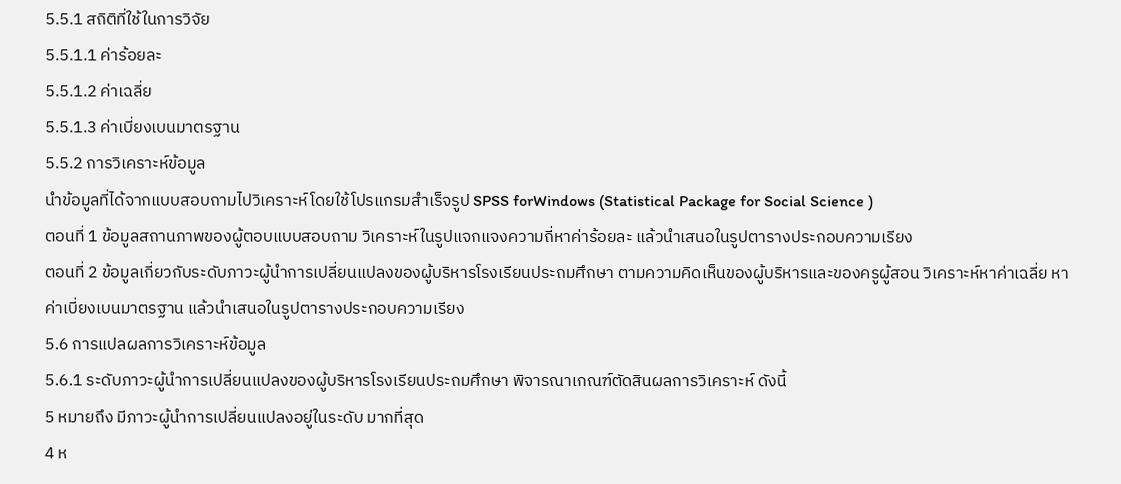5.5.1 สถิติที่ใช้ในการวิจัย
5.5.1.1 ค่าร้อยละ
5.5.1.2 ค่าเฉลี่ย
5.5.1.3 ค่าเบี่ยงเบนมาตรฐาน
5.5.2 การวิเคราะห์ข้อมูล
นำข้อมูลที่ได้จากแบบสอบถามไปวิเคราะห์โดยใช้โปรแกรมสำเร็จรูป SPSS forWindows (Statistical Package for Social Science )
ตอนที่ 1 ข้อมูลสถานภาพของผู้ตอบแบบสอบถาม วิเคราะห์ในรูปแจกแจงความถี่หาค่าร้อยละ แล้วนำเสนอในรูปตารางประกอบความเรียง
ตอนที่ 2 ข้อมูลเกี่ยวกับระดับภาวะผู้นำการเปลี่ยนแปลงของผู้บริหารโรงเรียนประถมศึกษา ตามความคิดเห็นของผู้บริหารและของครูผู้สอน วิเคราะห์หาค่าเฉลี่ย หาค่าเบี่ยงเบนมาตรฐาน แล้วนำเสนอในรูปตารางประกอบความเรียง
5.6 การแปลผลการวิเคราะห์ข้อมูล
5.6.1 ระดับภาวะผู้นำการเปลี่ยนแปลงของผู้บริหารโรงเรียนประถมศึกษา พิจารณาเกณฑ์ตัดสินผลการวิเคราะห์ ดังนี้
5 หมายถึง มีภาวะผู้นำการเปลี่ยนแปลงอยู่ในระดับ มากที่สุด
4 ห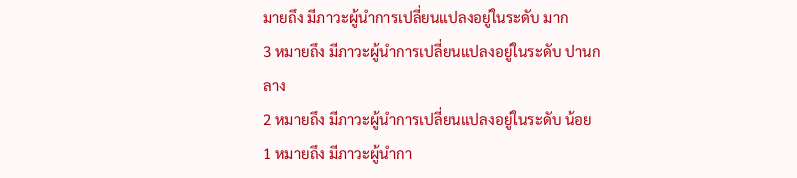มายถึง มีภาวะผู้นำการเปลี่ยนแปลงอยู่ในระดับ มาก
3 หมายถึง มีภาวะผู้นำการเปลี่ยนแปลงอยู่ในระดับ ปานกลาง
2 หมายถึง มีภาวะผู้นำการเปลี่ยนแปลงอยู่ในระดับ น้อย
1 หมายถึง มีภาวะผู้นำกา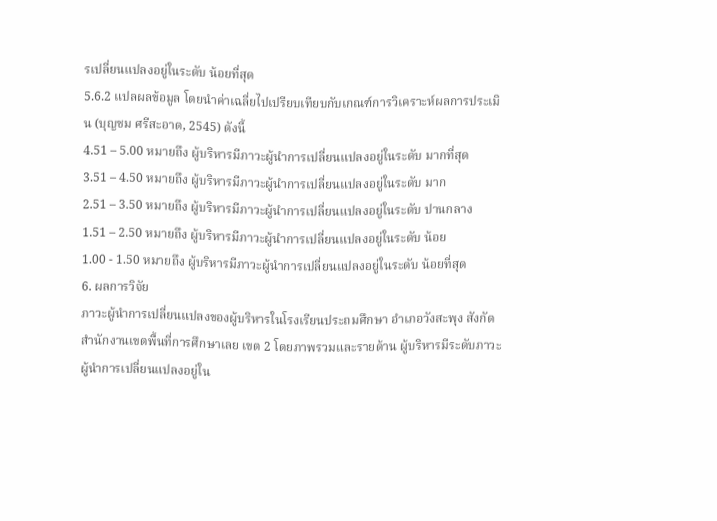รเปลี่ยนแปลงอยู่ในระดับ น้อยที่สุด
5.6.2 แปลผลข้อมูล โดยนำค่าเฉลี่ยไปเปรียบเทียบกับเกณฑ์การวิเคราะห์ผลการประเมิน (บุญชม ศรีสะอาด, 2545) ดังนี้
4.51 – 5.00 หมายถึง ผู้บริหารมีภาวะผู้นำการเปลี่ยนแปลงอยู่ในระดับ มากที่สุด
3.51 – 4.50 หมายถึง ผู้บริหารมีภาวะผู้นำการเปลี่ยนแปลงอยู่ในระดับ มาก
2.51 – 3.50 หมายถึง ผู้บริหารมีภาวะผู้นำการเปลี่ยนแปลงอยู่ในระดับ ปานกลาง
1.51 – 2.50 หมายถึง ผู้บริหารมีภาวะผู้นำการเปลี่ยนแปลงอยู่ในระดับ น้อย
1.00 - 1.50 หมายถึง ผู้บริหารมีภาวะผู้นำการเปลี่ยนแปลงอยู่ในระดับ น้อยที่สุด
6. ผลการวิจัย
ภาวะผู้นำการเปลี่ยนแปลงของผู้บริหารในโรงเรียนประถมศึกษา อำเภอวังสะพุง สังกัด สำนักงานเขตพื้นที่การศึกษาเลย เขต 2 โดยภาพรวมและรายด้าน ผู้บริหารมีระดับภาวะผู้นำการเปลี่ยนแปลงอยู่ใน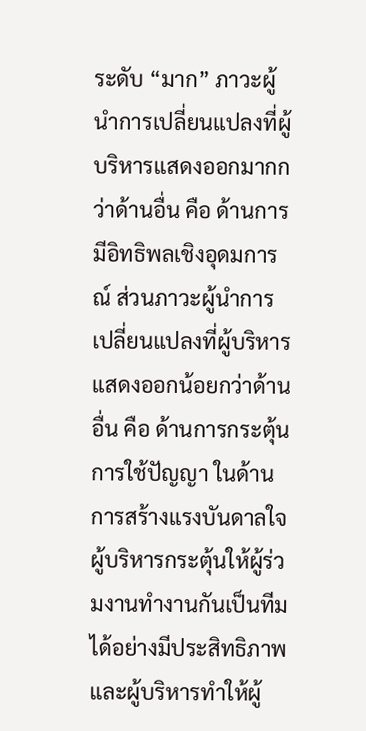ระดับ “มาก” ภาวะผู้นำการเปลี่ยนแปลงที่ผู้บริหารแสดงออกมากกว่าด้านอื่น คือ ด้านการมีอิทธิพลเชิงอุดมการณ์ ส่วนภาวะผู้นำการเปลี่ยนแปลงที่ผู้บริหารแสดงออกน้อยกว่าด้านอื่น คือ ด้านการกระตุ้นการใช้ปัญญา ในด้านการสร้างแรงบันดาลใจผู้บริหารกระตุ้นให้ผู้ร่วมงานทำงานกันเป็นทีมได้อย่างมีประสิทธิภาพ และผู้บริหารทำให้ผู้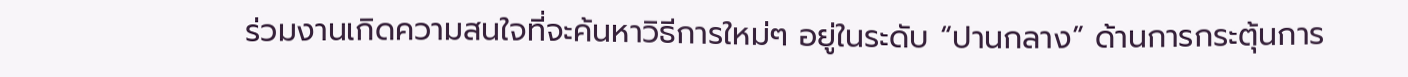ร่วมงานเกิดความสนใจที่จะค้นหาวิธีการใหม่ๆ อยู่ในระดับ “ปานกลาง” ด้านการกระตุ้นการ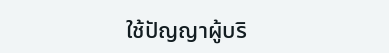ใช้ปัญญาผู้บริ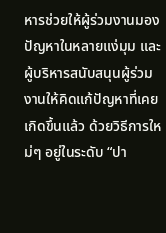หารช่วยให้ผู้ร่วมงานมองปัญหาในหลายแง่มุม และผู้บริหารสนับสนุนผู้ร่วมงานให้คิดแก้ปัญหาที่เคยเกิดขึ้นแล้ว ด้วยวิธีการใหม่ๆ อยู่ในระดับ “ปา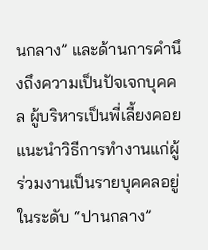นกลาง” และด้านการคำนึงถึงความเป็นปัจเจกบุคคล ผู้บริหารเป็นพี่เลี้ยงคอยแนะนำวิธีการทำงานแก่ผู้ร่วมงานเป็นรายบุคคลอยู่ในระดับ “ปานกลาง”